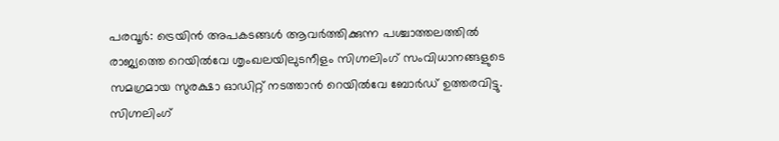പരവൂർ: ട്രെയിൻ അപകടങ്ങൾ ആവർത്തിക്കുന്ന പശ്ചാത്തലത്തിൽ രാജ്യത്തെ റെയിൽവേ ശൃംഖലയിലുടനീളം സിഗ്നലിംഗ് സംവിധാനങ്ങളുടെ സമഗ്രമായ സുരക്ഷാ ഓഡിറ്റ് നടത്താൻ റെയിൽവേ ബോർഡ് ഉത്തരവിട്ടു. സിഗ്നലിംഗ്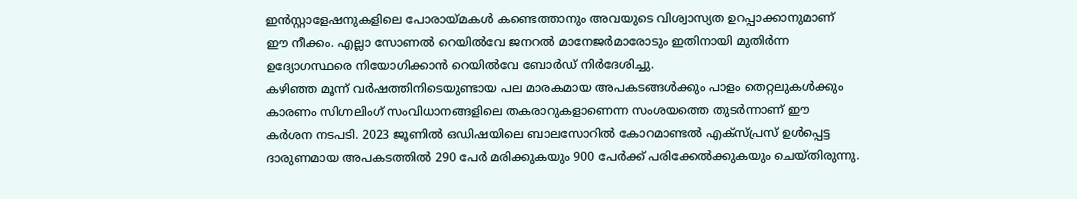ഇൻസ്റ്റാളേഷനുകളിലെ പോരായ്മകൾ കണ്ടെത്താനും അവയുടെ വിശ്വാസ്യത ഉറപ്പാക്കാനുമാണ് ഈ നീക്കം. എല്ലാ സോണൽ റെയിൽവേ ജനറൽ മാനേജർമാരോടും ഇതിനായി മുതിർന്ന ഉദ്യോഗസ്ഥരെ നിയോഗിക്കാൻ റെയിൽവേ ബോർഡ് നിർദേശിച്ചു.
കഴിഞ്ഞ മൂന്ന് വർഷത്തിനിടെയുണ്ടായ പല മാരകമായ അപകടങ്ങൾക്കും പാളം തെറ്റലുകൾക്കും കാരണം സിഗ്നലിംഗ് സംവിധാനങ്ങളിലെ തകരാറുകളാണെന്ന സംശയത്തെ തുടർന്നാണ് ഈ കർശന നടപടി. 2023 ജൂണിൽ ഒഡിഷയിലെ ബാലസോറിൽ കോറമാണ്ടൽ എക്സ്പ്രസ് ഉൾപ്പെട്ട ദാരുണമായ അപകടത്തിൽ 290 പേർ മരിക്കുകയും 900 പേർക്ക് പരിക്കേൽക്കുകയും ചെയ്തിരുന്നു.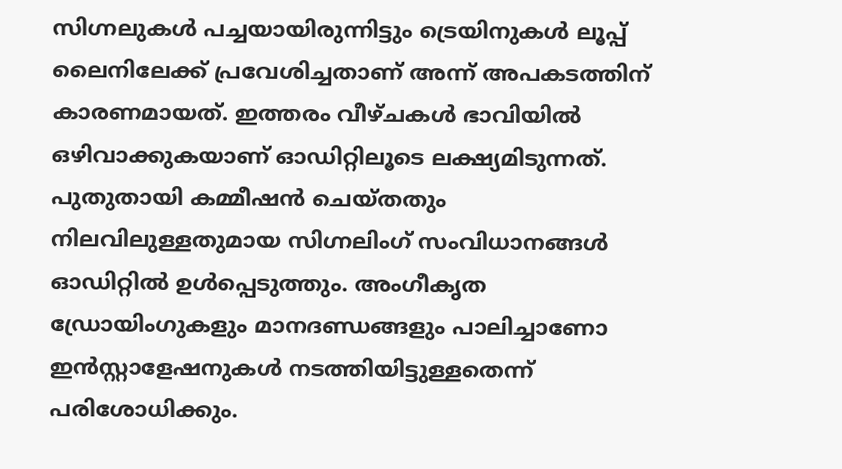സിഗ്നലുകൾ പച്ചയായിരുന്നിട്ടും ട്രെയിനുകൾ ലൂപ്പ് ലൈനിലേക്ക് പ്രവേശിച്ചതാണ് അന്ന് അപകടത്തിന് കാരണമായത്. ഇത്തരം വീഴ്ചകൾ ഭാവിയിൽ ഒഴിവാക്കുകയാണ് ഓഡിറ്റിലൂടെ ലക്ഷ്യമിടുന്നത്.
പുതുതായി കമ്മീഷൻ ചെയ്തതും നിലവിലുള്ളതുമായ സിഗ്നലിംഗ് സംവിധാനങ്ങൾ ഓഡിറ്റിൽ ഉൾപ്പെടുത്തും. അംഗീകൃത ഡ്രോയിംഗുകളും മാനദണ്ഡങ്ങളും പാലിച്ചാണോ ഇൻസ്റ്റാളേഷനുകൾ നടത്തിയിട്ടുള്ളതെന്ന് പരിശോധിക്കും.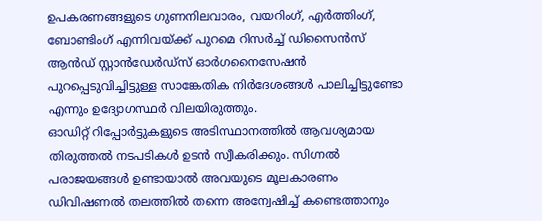ഉപകരണങ്ങളുടെ ഗുണനിലവാരം, വയറിംഗ്, എർത്തിംഗ്, ബോണ്ടിംഗ് എന്നിവയ്ക്ക് പുറമെ റിസർച്ച് ഡിസൈൻസ് ആൻഡ് സ്റ്റാൻഡേർഡ്സ് ഓർഗനൈസേഷൻ പുറപ്പെടുവിച്ചിട്ടുള്ള സാങ്കേതിക നിർദേശങ്ങൾ പാലിച്ചിട്ടുണ്ടോ എന്നും ഉദ്യോഗസ്ഥർ വിലയിരുത്തും.
ഓഡിറ്റ് റിപ്പോർട്ടുകളുടെ അടിസ്ഥാനത്തിൽ ആവശ്യമായ തിരുത്തൽ നടപടികൾ ഉടൻ സ്വീകരിക്കും. സിഗ്നൽ പരാജയങ്ങൾ ഉണ്ടായാൽ അവയുടെ മൂലകാരണം ഡിവിഷണൽ തലത്തിൽ തന്നെ അന്വേഷിച്ച് കണ്ടെത്താനും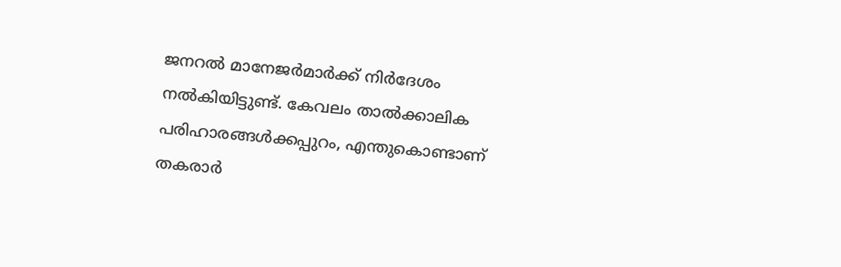ജനറൽ മാനേജർമാർക്ക് നിർദേശം നൽകിയിട്ടുണ്ട്. കേവലം താൽക്കാലിക പരിഹാരങ്ങൾക്കപ്പുറം, എന്തുകൊണ്ടാണ് തകരാർ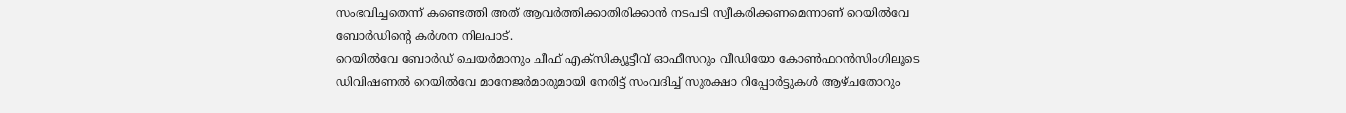സംഭവിച്ചതെന്ന് കണ്ടെത്തി അത് ആവർത്തിക്കാതിരിക്കാൻ നടപടി സ്വീകരിക്കണമെന്നാണ് റെയിൽവേ ബോർഡിന്റെ കർശന നിലപാട്.
റെയിൽവേ ബോർഡ് ചെയർമാനും ചീഫ് എക്സിക്യൂട്ടീവ് ഓഫീസറും വീഡിയോ കോൺഫറൻസിംഗിലൂടെ ഡിവിഷണൽ റെയിൽവേ മാനേജർമാരുമായി നേരിട്ട് സംവദിച്ച് സുരക്ഷാ റിപ്പോർട്ടുകൾ ആഴ്ചതോറും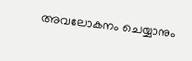അവലോകനം ചെയ്യാനും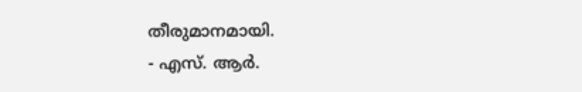തീരുമാനമായി.
- എസ്. ആർ.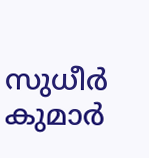സുധീർ കുമാർ